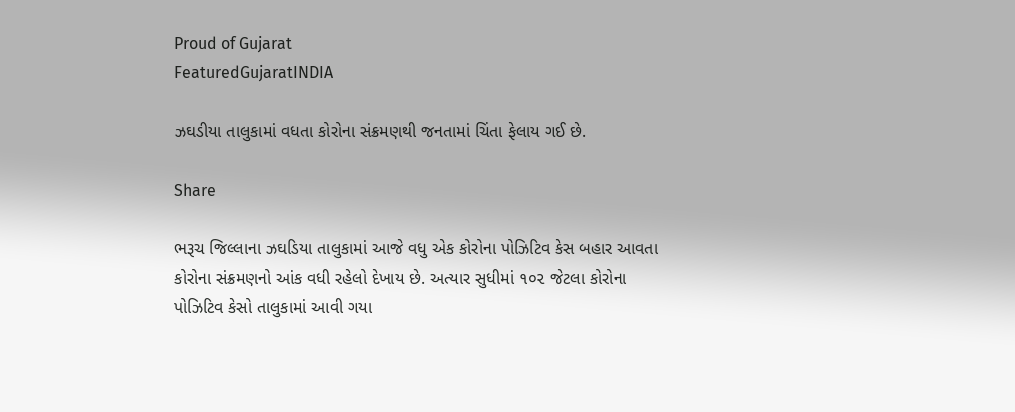Proud of Gujarat
FeaturedGujaratINDIA

ઝઘડીયા તાલુકામાં વધતા કોરોના સંક્રમણથી જનતામાં ચિંતા ફેલાય ગઈ છે.

Share

ભરૂચ જિલ્લાના ઝઘડિયા તાલુકામાં આજે વધુ એક કોરોના પોઝિટિવ કેસ બહાર આવતા કોરોના સંક્રમણનો આંક વધી રહેલો દેખાય છે. અત્યાર સુધીમાં ૧૦૨ જેટલા કોરોના પોઝિટિવ કેસો તાલુકામાં આવી ગયા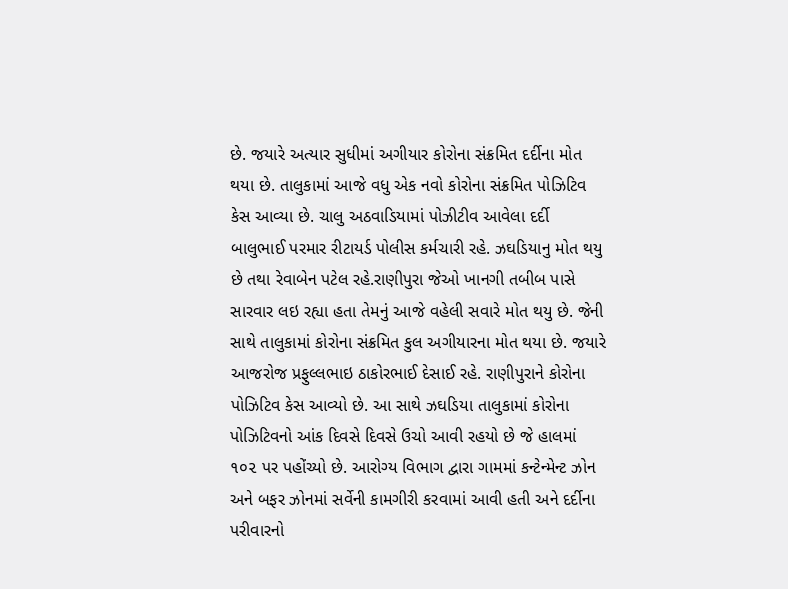છે. જયારે અત્યાર સુધીમાં અગીયાર કોરોના સંક્રમિત દર્દીના મોત થયા છે. તાલુકામાં આજે વધુ એક નવો કોરોના સંક્રમિત પોઝિટિવ કેસ આવ્યા છે. ચાલુ અઠવાડિયામાં પોઝીટીવ આવેલા દર્દી બાલુભાઈ પરમાર રીટાયર્ડ પોલીસ કર્મચારી રહે. ઝઘડિયાનુ મોત થયુ છે તથા રેવાબેન‌ પટેલ રહે.રાણીપુરા જેઓ ખાનગી‌‌ તબીબ પાસે સારવા‌ર લઇ રહ્યા હતા‌ તેમનું આજે વહેલી સવારે‌ મોત થયુ‌ છે. જેની સાથે તાલુકામાં કોરોના સંક્રમિત કુલ અગીયારના મોત થયા છે. જયારે આજરોજ પ્રફુલ્લભાઇ ઠાકોરભાઈ દેસાઈ રહે. રાણીપુરાને કોરોના પોઝિટિવ કેસ આવ્યો છે. આ સાથે ઝઘડિયા તાલુકામાં કોરોના પોઝિટિવનો આંક દિવસે દિવસે ઉચો આવી રહયો છે જે હાલમાં ૧૦૨ પર પહોંચ્યો છે. આરોગ્ય વિભાગ દ્વારા ગામમાં કન્ટેન્મેન્ટ ઝોન અને બફર ઝોનમાં સર્વેની કામગીરી કરવામાં આવી હતી અને દર્દીના પરીવારનો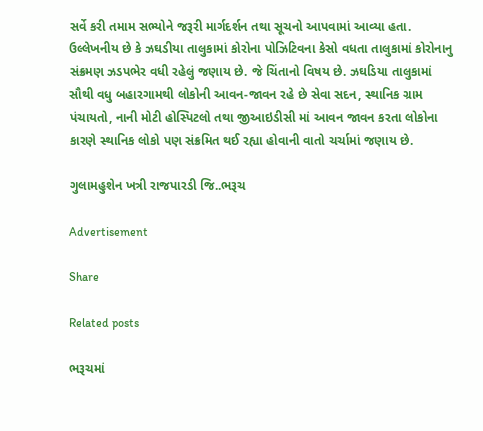સર્વે કરી તમામ સભ્યોને જરૂરી માર્ગદર્શન તથા સૂચનો આપવામાં આવ્યા હતા. ઉલ્લેખનીય છે કે ઝઘડીયા તાલુકામાં કોરોના પોઝિટિવના કેસો વધતા તાલુકામાં કોરોનાનુ સંક્રમણ ઝડપભેર વધી રહેલું જણાય છે. જે ચિંતાનો વિષય છે. ઝઘડિયા તાલુકામાં સૌથી વધુ બહારગામથી લોકોની આવન-જાવન રહે છે સેવા સદન, સ્થાનિક ગ્રામ પંચાયતો, નાની મોટી હોસ્પિટલો તથા જીઆઇડીસી માં આવન જાવન કરતા લોકોના કારણે સ્થાનિક લોકો પણ સંક્રમિત થઈ રહ્યા હોવાની વાતો ચર્ચામાં જણાય છે.

ગુલામહુશેન ખત્રી રાજપારડી જિ..ભરૂચ

Advertisement

Share

Related posts

ભરૂચમાં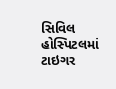સિવિલ હોસ્પિટલમાં ટાઇગર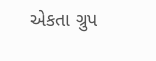એકતા ગ્રુપ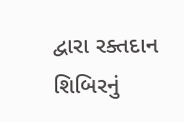દ્વારા રક્તદાન શિબિરનું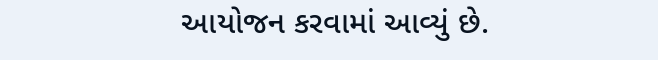આયોજન કરવામાં આવ્યું છે.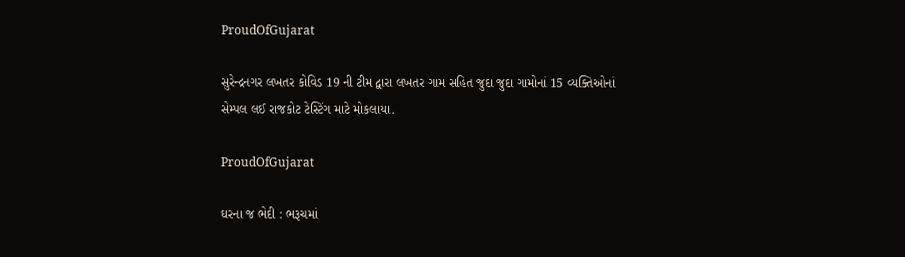ProudOfGujarat

સુરેન્દ્રનગર લખતર કોવિડ 19 ની ટીમ દ્વારા લખતર ગામ સહિત જુદા જુદા ગામોનાં 15 વ્યક્તિઓનાં સેમ્પલ લઈ રાજકોટ ટેસ્ટિંગ માટે મોકલાયા.

ProudOfGujarat

ઘરના જ ભેદી : ભરૂચમાં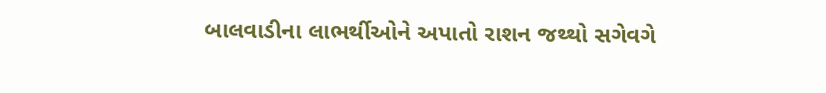બાલવાડીના લાભર્થીઓને અપાતો રાશન જથ્થો સગેવગે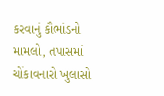કરવાનું કૌભાંડનો મામલો, તપાસમાં ચોંકાવનારો ખુલાસો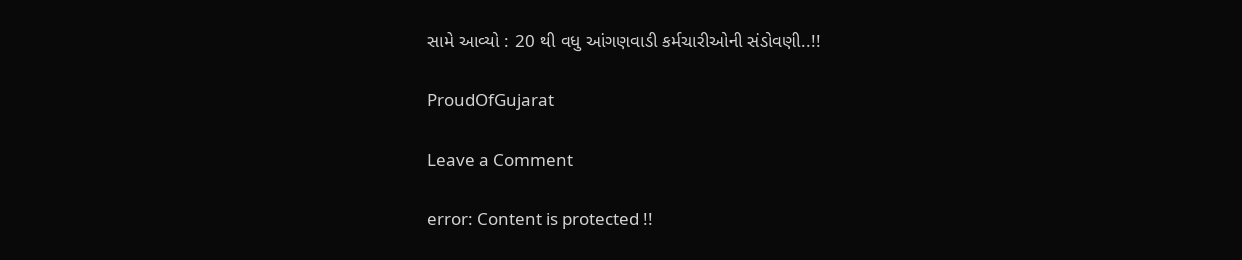સામે આવ્યો : 20 થી વધુ આંગણવાડી કર્મચારીઓની સંડોવણી..!!

ProudOfGujarat

Leave a Comment

error: Content is protected !!